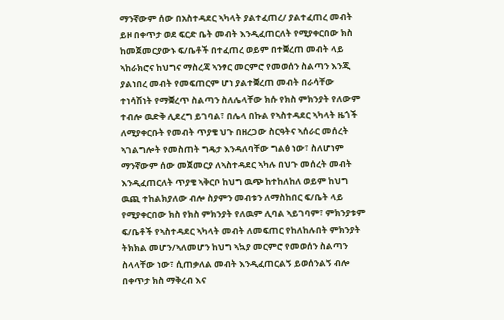ማንኛውም ሰው በአስተዳደር ኣካላት ያልተፈጠረ/ ያልተፈጠረ መብት ይዞ በቀጥታ ወደ ፍርድ ቤት መብት እንዲፈጠርለት የሚያቀርበው ክስ ከመጀመርያውኑ ፍ/ቤቶች በተፈጠረ ወይም በተቛረጠ መብት ላይ ኣከራክሮና ከህግና ማስረጃ ኣንፃር መርምሮ የመወሰን ስልጣን እንጂ ያልነበረ መብት የመፍጠርም ሆነ ያልተቛረጠ መብት በራሳቸው ተነሳሽነት የማቛረጥ ስልጣን ስለሌላቸው ክሱ የክስ ምክንያት የለውም ተብሎ ዉድቅ ሊደረግ ይገባል፣ በሌላ በኩል የኣስተዳደር ኣካላት ዜጎች ለሚያቀርቡት የመብት ጥያቄ ህጉ በዘረጋው ስርዓትና ኣሰራር መሰረት ኣገልግሎት የመስጠት ግዴታ እንዳለባቸው ግልፅ ነው፣ ስለሆነም ማንኛውም ሰው መጀመርያ ለኣስተዳደር ኣካሉ በህጉ መሰረት መብት እንዲፈጠርለት ጥያቄ ኣቅርቦ ከህግ ዉጭ ከተከለከለ ወይም ከህግ ዉጪ ተከልክያለው ብሎ ስያምን መብቱን ለማስከበር ፍ/ቤት ላይ የሚያቀርበው ክስ የክስ ምክንያት የለዉም ሊባል ኣይገባም፣ ምክንያቱም ፍ/ቤቶች የኣስተዳደር ኣካላት መብት ለመፍጠር የከለከሉበት ምክንያት ትክክል መሆን/ኣለመሆን ከህግ ኣኳያ መርምሮ የመወሰን ስልጣን ስላላቸው ነው፣ ሲጠቃለል መብት እንዲፈጠርልኝ ይወሰንልኝ ብሎ በቀጥታ ክስ ማቅረብ እና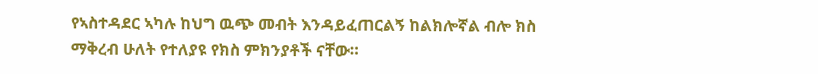የኣስተዳደር ኣካሉ ከህግ ዉጭ መብት እንዳይፈጠርልኝ ከልክሎኛል ብሎ ክስ ማቅረብ ሁለት የተለያዩ የክስ ምክንያቶች ናቸው።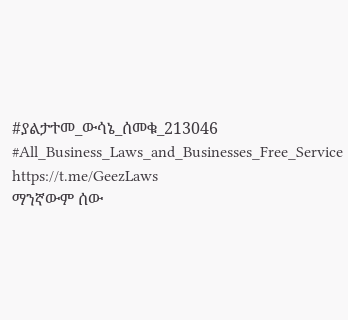#ያልታተመ_ውሳኔ_ሰመቁ_213046 #All_Business_Laws_and_Businesses_Free_Service https://t.me/GeezLaws
ማንኛውም ሰው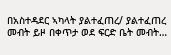በአስተዳደር ኣካላት ያልተፈጠረ/ ያልተፈጠረ መብት ይዞ በቀጥታ ወደ ፍርድ ቤት መብት…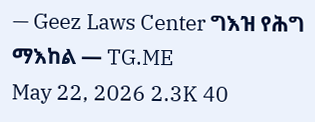— Geez Laws Center ግእዝ የሕግ ማእከል — TG.ME
May 22, 2026 2.3K 40